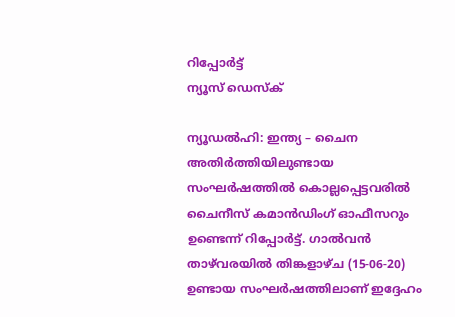റിപ്പോര്‍ട്ട്
ന്യൂസ് ഡെസ്ക്

ന്യൂഡല്‍ഹി: ഇന്ത്യ – ചൈന അതിര്‍ത്തിയിലുണ്ടായ സംഘര്‍ഷത്തില്‍ കൊല്ലപ്പെട്ടവരില്‍ ചൈനീസ് കമാന്‍ഡിംഗ് ഓഫീസറും ഉണ്ടെന്ന് റിപ്പോര്‍ട്ട്. ഗാല്‍വന്‍ താഴ്‌വരയില്‍ തിങ്കളാഴ്ച (15-06-20) ഉണ്ടായ സംഘര്‍ഷത്തിലാണ് ഇദ്ദേഹം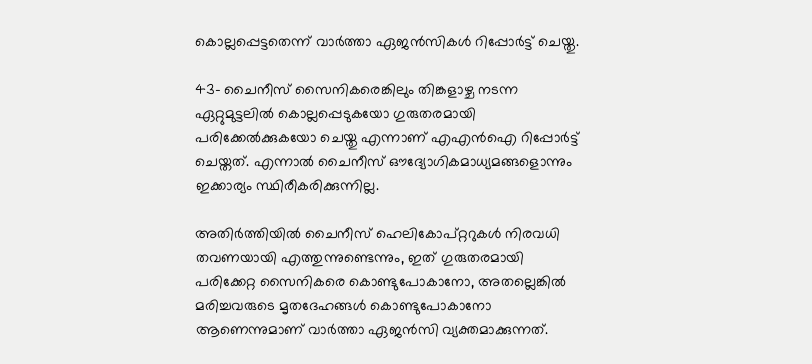കൊല്ലപ്പെട്ടതെന്ന് വാര്‍ത്താ ഏജന്‍സികള്‍ റിപ്പോര്‍ട്ട് ചെയ്തു.

43- ചൈനീസ് സൈനികരെങ്കിലും തിങ്കളാഴ്ച നടന്ന ഏറ്റുമുട്ടലില്‍ കൊല്ലപ്പെടുകയോ ഗുരുതരമായി പരിക്കേല്‍ക്കുകയോ ചെയ്തു എന്നാണ് എഎന്‍ഐ റിപ്പോര്‍ട്ട് ചെയ്തത്. എന്നാല്‍ ചൈനീസ് ഔദ്യോഗികമാധ്യമങ്ങളൊന്നും ഇക്കാര്യം സ്ഥിരീകരിക്കുന്നില്ല.

അതിര്‍ത്തിയില്‍ ചൈനീസ് ഹെലികോപ്റ്ററുകള്‍ നിരവധി തവണയായി എത്തുന്നുണ്ടെന്നും, ഇത് ഗുരുതരമായി പരിക്കേറ്റ സൈനികരെ കൊണ്ടുപോകാനോ, അതല്ലെങ്കില്‍ മരിച്ചവരുടെ മൃതദേഹങ്ങള്‍ കൊണ്ടുപോകാനോ ആണെന്നുമാണ് വാര്‍ത്താ ഏജന്‍സി വ്യക്തമാക്കുന്നത്.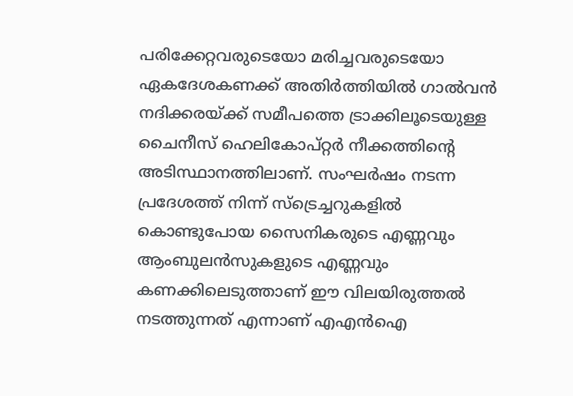പരിക്കേറ്റവരുടെയോ മരിച്ചവരുടെയോ ഏകദേശകണക്ക് അതിര്‍ത്തിയില്‍ ഗാല്‍വന്‍ നദിക്കരയ്ക്ക് സമീപത്തെ ട്രാക്കിലൂടെയുള്ള ചൈനീസ് ഹെലികോപ്റ്റര്‍ നീക്കത്തിന്റെ അടിസ്ഥാനത്തിലാണ്. സംഘര്‍ഷം നടന്ന പ്രദേശത്ത് നിന്ന് സ്‌ട്രെച്ചറുകളില്‍ കൊണ്ടുപോയ സൈനികരുടെ എണ്ണവും ആംബുലന്‍സുകളുടെ എണ്ണവും കണക്കിലെടുത്താണ് ഈ വിലയിരുത്തല്‍ നടത്തുന്നത് എന്നാണ് എഎന്‍ഐ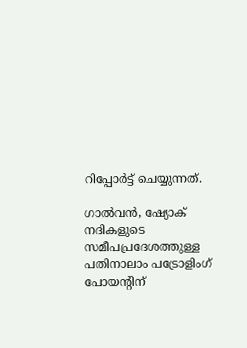റിപ്പോര്‍ട്ട് ചെയ്യുന്നത്.

ഗാല്‍വന്‍, ഷ്യോക് നദികളുടെ സമീപപ്രദേശത്തുള്ള പതിനാലാം പട്രോളിംഗ് പോയന്റിന്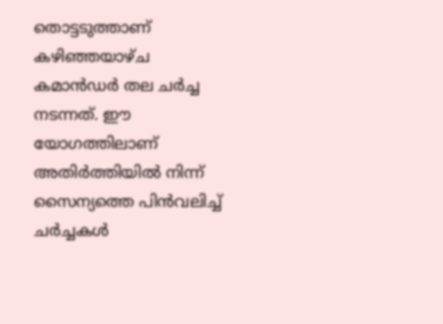തൊട്ടടുത്താണ് കഴിഞ്ഞയാഴ്ച കമാന്‍ഡര്‍ തല ചര്‍ച്ച നടന്നത്. ഈ യോഗത്തിലാണ് അതിര്‍ത്തിയില്‍ നിന്ന് സൈന്യത്തെ പിന്‍വലിച്ച് ചര്‍ച്ചകള്‍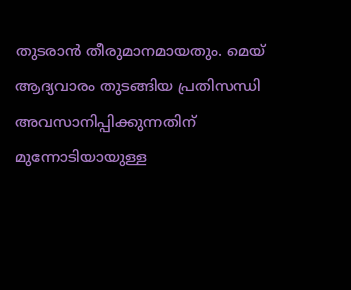തുടരാന്‍ തീരുമാനമായതും. മെയ് ആദ്യവാരം തുടങ്ങിയ പ്രതിസന്ധി അവസാനിപ്പിക്കുന്നതിന് മുന്നോടിയായുള്ള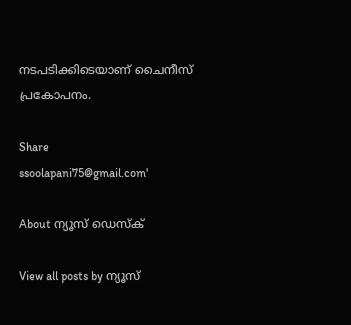നടപടിക്കിടെയാണ് ചൈനീസ് പ്രകോപനം.

Share
ssoolapani75@gmail.com'

About ന്യൂസ് ഡെസ്ക്

View all posts by ന്യൂസ്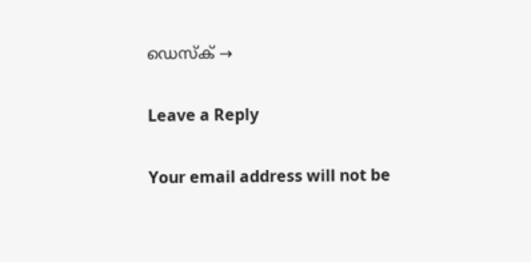ഡെസ്ക് →

Leave a Reply

Your email address will not be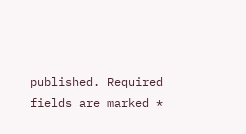published. Required fields are marked *